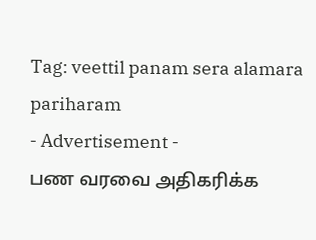Tag: veettil panam sera alamara pariharam
- Advertisement -
பண வரவை அதிகரிக்க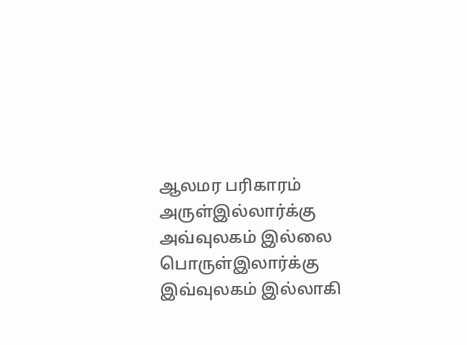ஆலமர பரிகாரம்
அருள்இல்லார்க்கு அவ்வுலகம் இல்லை பொருள்இலார்க்கு
இவ்வுலகம் இல்லாகி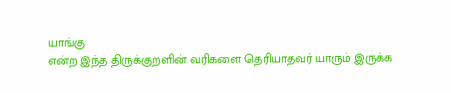யாங்கு
என்ற இந்த திருக்குறளின் வரிகளை தெரியாதவர் யாரும் இருக்க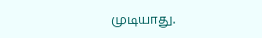முடியாது.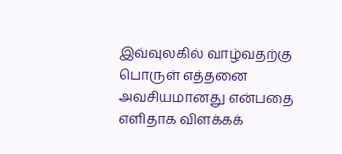இவ்வுலகில் வாழ்வதற்கு பொருள் எத்தனை அவசியமானது என்பதை எளிதாக விளக்கக்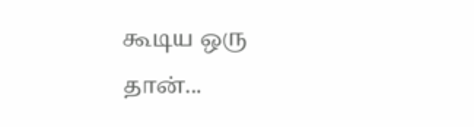கூடிய ஒரு தான்...